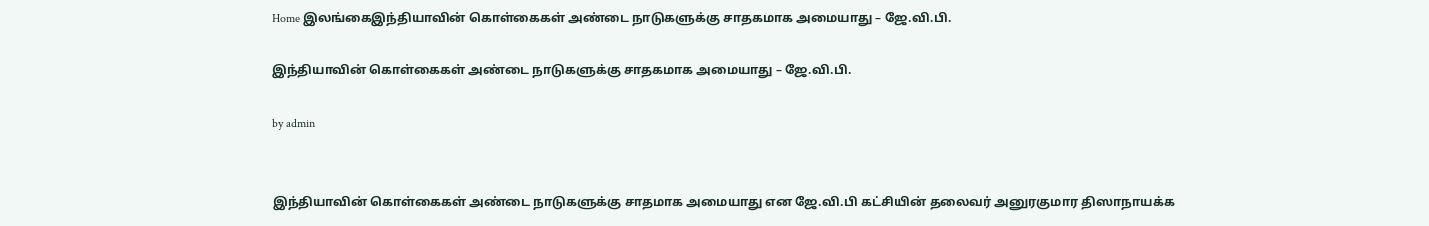Home இலங்கைஇந்தியாவின் கொள்கைகள் அண்டை நாடுகளுக்கு சாதகமாக அமையாது – ஜே.வி.பி.

இந்தியாவின் கொள்கைகள் அண்டை நாடுகளுக்கு சாதகமாக அமையாது – ஜே.வி.பி.

by admin


இந்தியாவின் கொள்கைகள் அண்டை நாடுகளுக்கு சாதமாக அமையாது என ஜே.வி.பி கட்சியின் தலைவர் அனுரகுமார திஸாநாயக்க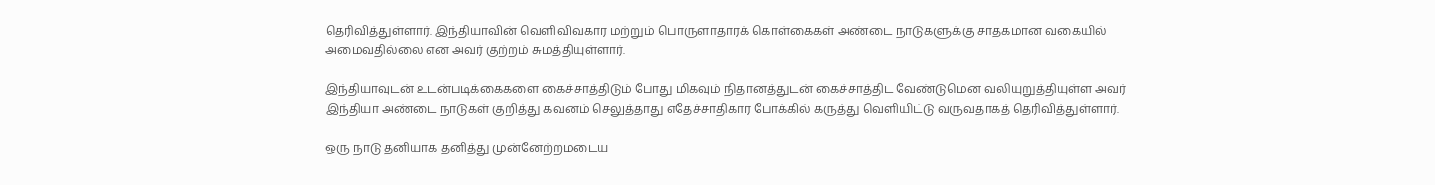தெரிவித்துள்ளார். இந்தியாவின் வெளிவிவகார மற்றும் பொருளாதாரக் கொள்கைகள் அண்டை நாடுகளுக்கு சாதகமான வகையில் அமைவதில்லை என அவர் குற்றம் சுமத்தியுள்ளார்.

இந்தியாவுடன் உடன்படிக்கைகளை கைச்சாத்திடும் போது மிகவும் நிதானத்துடன் கைச்சாத்திட வேண்டுமென வலியுறுத்தியுள்ள அவர் இந்தியா அண்டை நாடுகள் குறித்து கவனம் செலுத்தாது எதேச்சாதிகார போக்கில் கருத்து வெளியிட்டு வருவதாகத் தெரிவித்துள்ளார்.

ஒரு நாடு தனியாக தனித்து முன்னேற்றமடைய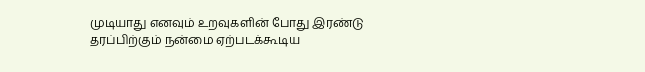முடியாது எனவும் உறவுகளின் போது இரண்டு தரப்பிற்கும் நன்மை ஏற்படக்கூடிய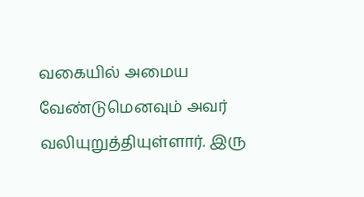வகையில் அமைய வேண்டுமெனவும் அவர் வலியுறுத்தியுள்ளார். இரு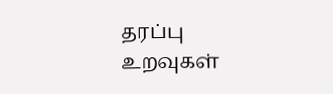தரப்பு உறவுகள்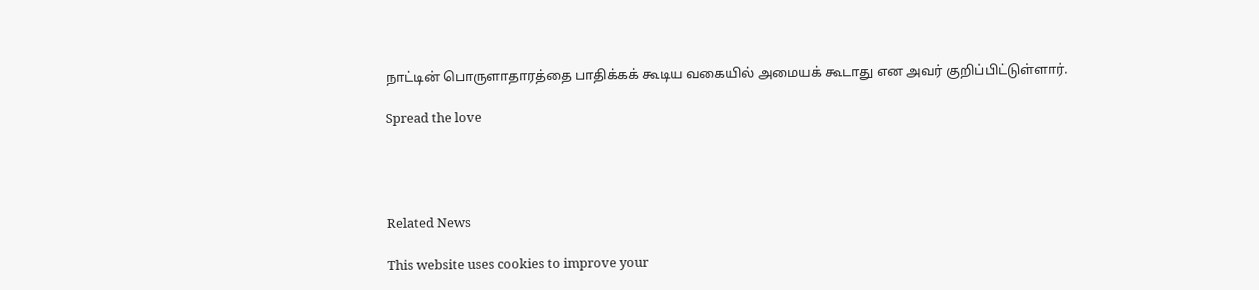நாட்டின் பொருளாதாரத்தை பாதிக்கக் கூடிய வகையில் அமையக் கூடாது என அவர் குறிப்பிட்டுள்ளார்.

Spread the love




Related News

This website uses cookies to improve your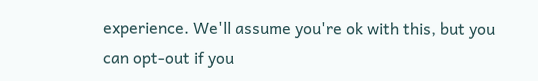experience. We'll assume you're ok with this, but you can opt-out if you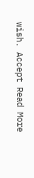wish. Accept Read More